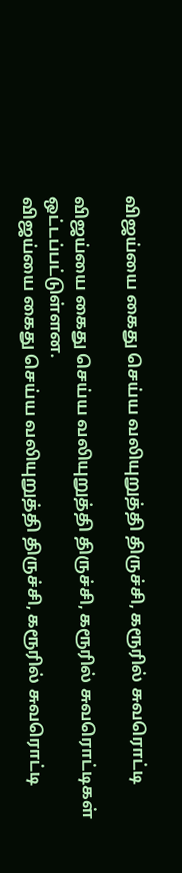விஜய்யை கைது செய்ய வலியுறுத்தி திருச்சி, கரூரில் சுவரொட்டி

விஜய்யை கைது செய்ய வலியுறுத்தி திருச்சி, கரூரில் சுவரொட்டிகள் ஒட்டப்பட்டுள்ளன.
விஜய்யை கைது செய்ய வலியுறுத்தி திருச்சி, கரூரில் சுவரொட்டி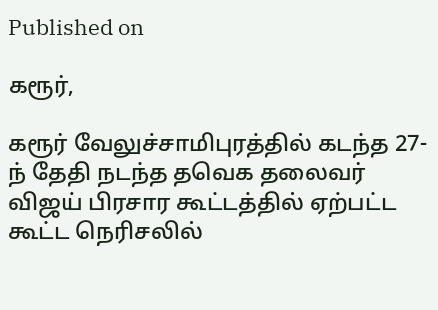Published on

கரூர்,

கரூர் வேலுச்சாமிபுரத்தில் கடந்த 27-ந் தேதி நடந்த தவெக தலைவர் விஜய் பிரசார கூட்டத்தில் ஏற்பட்ட கூட்ட நெரிசலில்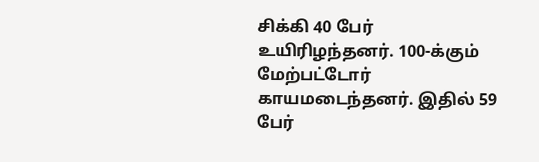சிக்கி 40 பேர் உயிரிழந்தனர். 100-க்கும் மேற்பட்டோர் காயமடைந்தனர். இதில் 59 பேர்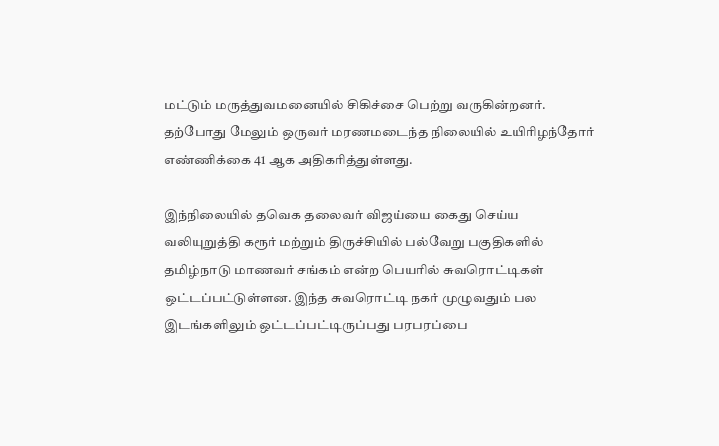மட்டும் மருத்துவமனையில் சிகிச்சை பெற்று வருகின்றனர். தற்போது மேலும் ஒருவர் மரணமடைந்த நிலையில் உயிரிழந்தோர் எண்ணிக்கை 41 ஆக அதிகரித்துள்ளது.

இந்நிலையில் தவெக தலைவர் விஜய்யை கைது செய்ய வலியுறுத்தி கரூர் மற்றும் திருச்சியில் பல்வேறு பகுதிகளில் தமிழ்நாடு மாணவர் சங்கம் என்ற பெயரில் சுவரொட்டிகள் ஒட்டப்பட்டுள்ளன. இந்த சுவரொட்டி நகர் முழுவதும் பல இடங்களிலும் ஒட்டப்பட்டிருப்பது பரபரப்பை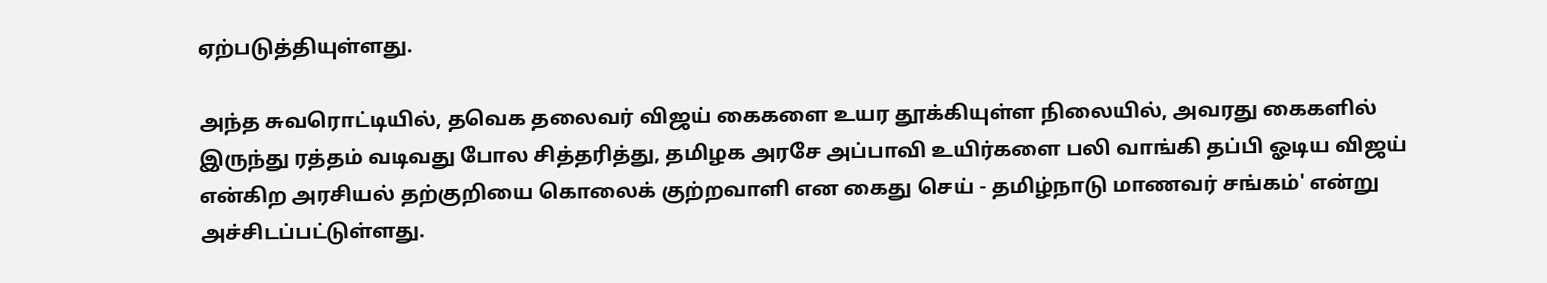ஏற்படுத்தியுள்ளது.

அந்த சுவரொட்டியில், தவெக தலைவர் விஜய் கைகளை உயர தூக்கியுள்ள நிலையில், அவரது கைகளில் இருந்து ரத்தம் வடிவது போல சித்தரித்து, தமிழக அரசே அப்பாவி உயிர்களை பலி வாங்கி தப்பி ஓடிய விஜய் என்கிற அரசியல் தற்குறியை கொலைக் குற்றவாளி என கைது செய் - தமிழ்நாடு மாணவர் சங்கம்' என்று அச்சிடப்பட்டுள்ளது.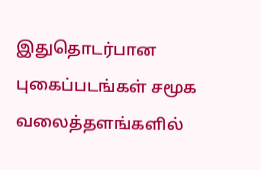இதுதொடர்பான புகைப்படங்கள் சமூக வலைத்தளங்களில்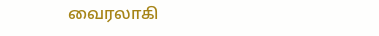வைரலாகி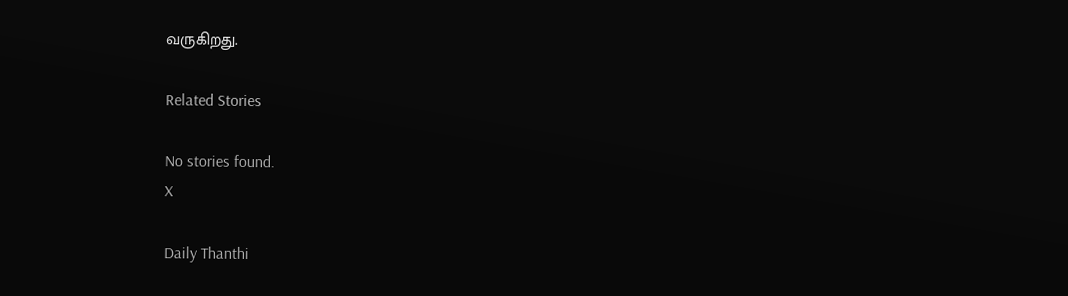வருகிறது.

Related Stories

No stories found.
X

Daily Thanthi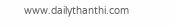www.dailythanthi.com